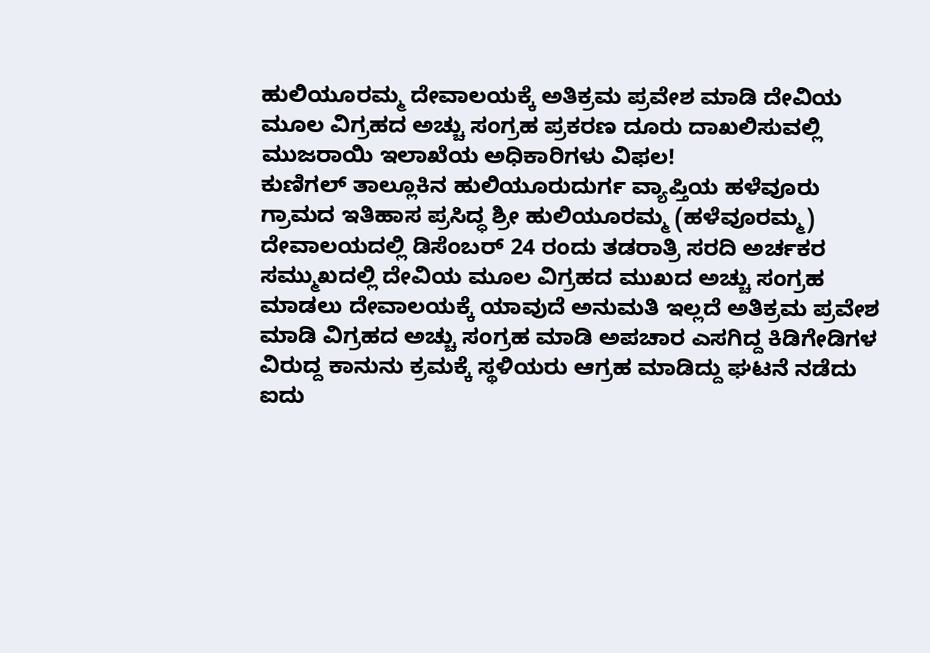ಹುಲಿಯೂರಮ್ಮ ದೇವಾಲಯಕ್ಕೆ ಅತಿಕ್ರಮ ಪ್ರವೇಶ ಮಾಡಿ ದೇವಿಯ ಮೂಲ ವಿಗ್ರಹದ ಅಚ್ಚು ಸಂಗ್ರಹ ಪ್ರಕರಣ ದೂರು ದಾಖಲಿಸುವಲ್ಲಿ ಮುಜರಾಯಿ ಇಲಾಖೆಯ ಅಧಿಕಾರಿಗಳು ವಿಫಲ!
ಕುಣಿಗಲ್ ತಾಲ್ಲೂಕಿನ ಹುಲಿಯೂರುದುರ್ಗ ವ್ಯಾಪ್ತಿಯ ಹಳೆವೂರು ಗ್ರಾಮದ ಇತಿಹಾಸ ಪ್ರಸಿದ್ಧ ಶ್ರೀ ಹುಲಿಯೂರಮ್ಮ (ಹಳೆವೂರಮ್ಮ) ದೇವಾಲಯದಲ್ಲಿ ಡಿಸೆಂಬರ್ 24 ರಂದು ತಡರಾತ್ರಿ ಸರದಿ ಅರ್ಚಕರ ಸಮ್ಮುಖದಲ್ಲಿ ದೇವಿಯ ಮೂಲ ವಿಗ್ರಹದ ಮುಖದ ಅಚ್ಚು ಸಂಗ್ರಹ ಮಾಡಲು ದೇವಾಲಯಕ್ಕೆ ಯಾವುದೆ ಅನುಮತಿ ಇಲ್ಲದೆ ಅತಿಕ್ರಮ ಪ್ರವೇಶ ಮಾಡಿ ವಿಗ್ರಹದ ಅಚ್ಚು ಸಂಗ್ರಹ ಮಾಡಿ ಅಪಚಾರ ಎಸಗಿದ್ದ ಕಿಡಿಗೇಡಿಗಳ ವಿರುದ್ದ ಕಾನುನು ಕ್ರಮಕ್ಕೆ ಸ್ಥಳಿಯರು ಆಗ್ರಹ ಮಾಡಿದ್ದು ಘಟನೆ ನಡೆದು ಐದು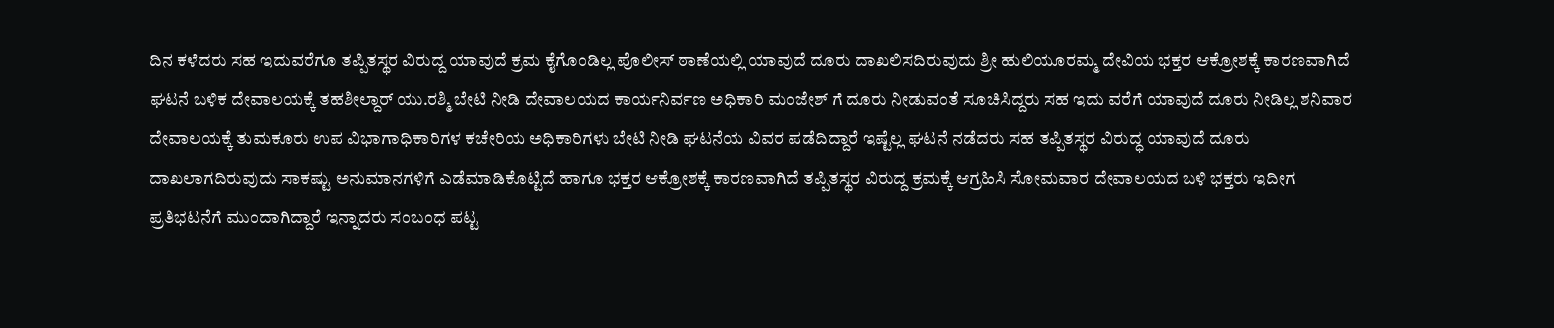ದಿನ ಕಳೆದರು ಸಹ ಇದುವರೆಗೂ ತಪ್ಪಿತಸ್ಥರ ವಿರುದ್ದ ಯಾವುದೆ ಕ್ರಮ ಕೈಗೊಂಡಿಲ್ಲ ಪೊಲೀಸ್ ಠಾಣೆಯಲ್ಲಿ ಯಾವುದೆ ದೂರು ದಾಖಲಿಸದಿರುವುದು ಶ್ರೀ ಹುಲಿಯೂರಮ್ಮ ದೇವಿಯ ಭಕ್ತರ ಆಕ್ರೋಶಕ್ಕೆ ಕಾರಣವಾಗಿದೆ ಘಟನೆ ಬಳಿಕ ದೇವಾಲಯಕ್ಕೆ ತಹಶೀಲ್ದಾರ್ ಯು.ರಶ್ಮಿ ಬೇಟಿ ನೀಡಿ ದೇವಾಲಯದ ಕಾರ್ಯನಿರ್ವಣ ಅಧಿಕಾರಿ ಮಂಜೇಶ್ ಗೆ ದೂರು ನೀಡುವಂತೆ ಸೂಚಿಸಿದ್ದರು ಸಹ ಇದು ವರೆಗೆ ಯಾವುದೆ ದೂರು ನೀಡಿಲ್ಲ ಶನಿವಾರ ದೇವಾಲಯಕ್ಕೆ ತುಮಕೂರು ಉಪ ವಿಭಾಗಾಧಿಕಾರಿಗಳ ಕಚೇರಿಯ ಅಧಿಕಾರಿಗಳು ಬೇಟಿ ನೀಡಿ ಘಟನೆಯ ವಿವರ ಪಡೆದಿದ್ದಾರೆ ಇಷ್ಟೆಲ್ಲ ಘಟನೆ ನಡೆದರು ಸಹ ತಪ್ಪಿತಸ್ಥರ ವಿರುದ್ಧ ಯಾವುದೆ ದೂರು ದಾಖಲಾಗದಿರುವುದು ಸಾಕಷ್ಟು ಅನುಮಾನಗಳಿಗೆ ಎಡೆಮಾಡಿಕೊಟ್ಟಿದೆ ಹಾಗೂ ಭಕ್ತರ ಆಕ್ರೋಶಕ್ಕೆ ಕಾರಣವಾಗಿದೆ ತಪ್ಪಿತಸ್ಥರ ವಿರುದ್ದ ಕ್ರಮಕ್ಕೆ ಆಗ್ರಹಿಸಿ ಸೋಮವಾರ ದೇವಾಲಯದ ಬಳಿ ಭಕ್ತರು ಇದೀಗ ಪ್ರತಿಭಟನೆಗೆ ಮುಂದಾಗಿದ್ದಾರೆ ಇನ್ನಾದರು ಸಂಬಂಧ ಪಟ್ಟ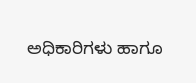ಅಧಿಕಾರಿಗಳು ಹಾಗೂ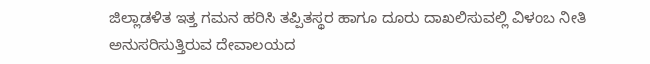ಜಿಲ್ಲಾಡಳಿತ ಇತ್ತ ಗಮನ ಹರಿಸಿ ತಪ್ಪಿತಸ್ಥರ ಹಾಗೂ ದೂರು ದಾಖಲಿಸುವಲ್ಲಿ ವಿಳಂಬ ನೀತಿ ಅನುಸರಿಸುತ್ತಿರುವ ದೇವಾಲಯದ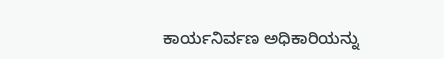ಕಾರ್ಯನಿರ್ವಣ ಅಧಿಕಾರಿಯನ್ನು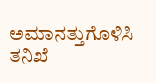ಅಮಾನತ್ತುಗೊಳಿಸಿ ತನಿಖೆ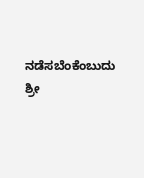ನಡೆಸಬೆಂಕೆಂಬುದು ಶ್ರೀ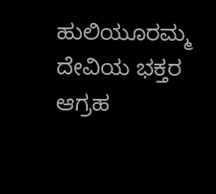ಹುಲಿಯೂರಮ್ಮ ದೇವಿಯ ಭಕ್ತರ ಆಗ್ರಹ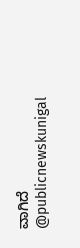ವಾಗಿದೆ @publicnewskunigal